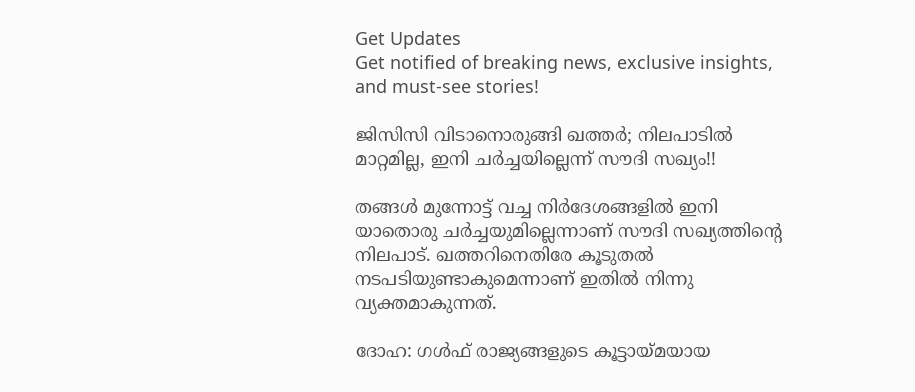Get Updates
Get notified of breaking news, exclusive insights, and must-see stories!

ജിസിസി വിടാനൊരുങ്ങി ഖത്തര്‍; നിലപാടില്‍ മാറ്റമില്ല, ഇനി ചര്‍ച്ചയില്ലെന്ന് സൗദി സഖ്യം!!

തങ്ങള്‍ മുന്നോട്ട് വച്ച നിര്‍ദേശങ്ങളില്‍ ഇനി യാതൊരു ചര്‍ച്ചയുമില്ലെന്നാണ് സൗദി സഖ്യത്തിന്റെ നിലപാട്. ഖത്തറിനെതിരേ കൂടുതല്‍ നടപടിയുണ്ടാകുമെന്നാണ് ഇതില്‍ നിന്നു വ്യക്തമാകുന്നത്.

ദോഹ: ഗള്‍ഫ് രാജ്യങ്ങളുടെ കൂട്ടായ്മയായ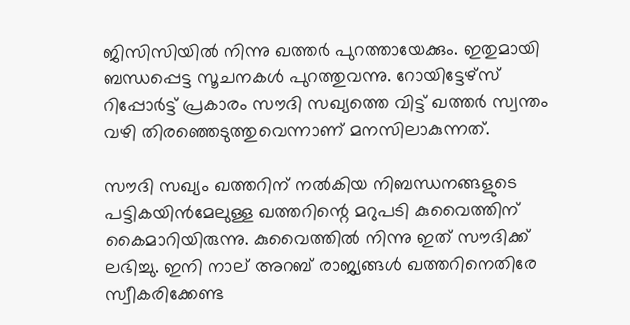ജിസിസിയില്‍ നിന്നു ഖത്തര്‍ പുറത്തായേക്കും. ഇതുമായി ബന്ധപ്പെട്ട സൂചനകള്‍ പുറത്തുവന്നു. റോയിട്ടേഴ്‌സ് റിപ്പോര്‍ട്ട് പ്രകാരം സൗദി സഖ്യത്തെ വിട്ട് ഖത്തര്‍ സ്വന്തം വഴി തിരഞ്ഞെടുത്തുവെന്നാണ് മനസിലാകുന്നത്.

സൗദി സഖ്യം ഖത്തറിന് നല്‍കിയ നിബന്ധനങ്ങളുടെ പട്ടികയിന്‍മേലുള്ള ഖത്തറിന്റെ മറുപടി കുവൈത്തിന് കൈമാറിയിരുന്നു. കുവൈത്തില്‍ നിന്നു ഇത് സൗദിക്ക് ലഭിച്ചു. ഇനി നാല് അറബ് രാജ്യങ്ങള്‍ ഖത്തറിനെതിരേ സ്വീകരിക്കേണ്ട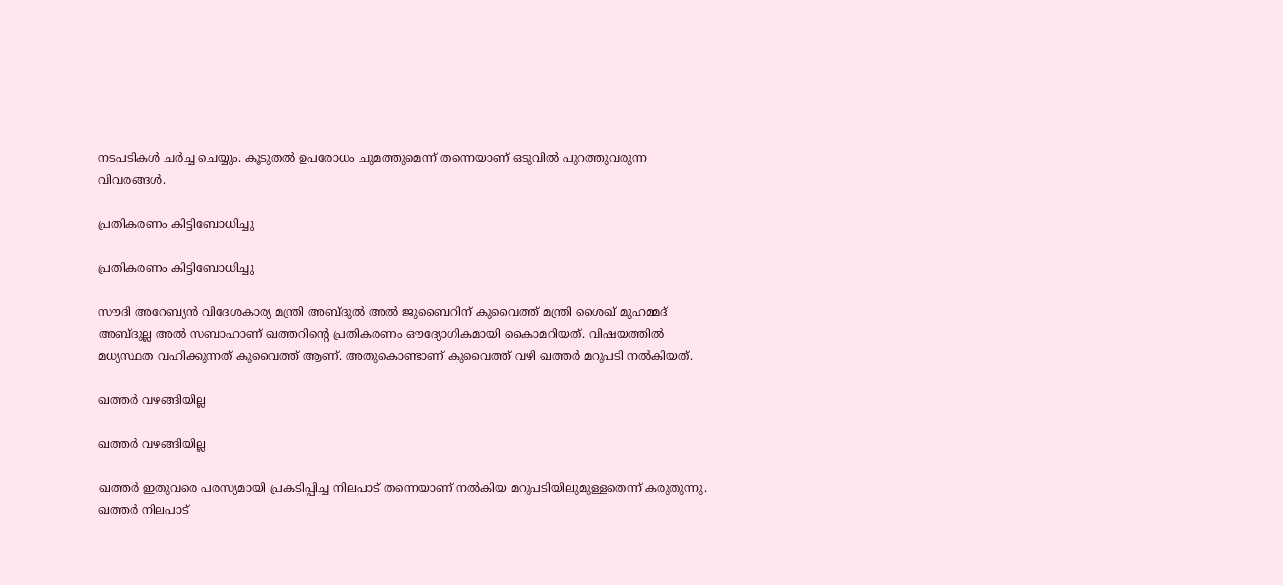നടപടികള്‍ ചര്‍ച്ച ചെയ്യും. കൂടുതല്‍ ഉപരോധം ചുമത്തുമെന്ന് തന്നെയാണ് ഒടുവില്‍ പുറത്തുവരുന്ന വിവരങ്ങള്‍.

പ്രതികരണം കിട്ടിബോധിച്ചു

പ്രതികരണം കിട്ടിബോധിച്ചു

സൗദി അറേബ്യന്‍ വിദേശകാര്യ മന്ത്രി അബ്ദുല്‍ അല്‍ ജുബൈറിന് കുവൈത്ത് മന്ത്രി ശൈഖ് മുഹമ്മദ് അബ്ദുല്ല അല്‍ സബാഹാണ് ഖത്തറിന്റെ പ്രതികരണം ഔദ്യോഗികമായി കൈാമറിയത്. വിഷയത്തില്‍ മധ്യസ്ഥത വഹിക്കുന്നത് കുവൈത്ത് ആണ്. അതുകൊണ്ടാണ് കുവൈത്ത് വഴി ഖത്തര്‍ മറുപടി നല്‍കിയത്.

ഖത്തര്‍ വഴങ്ങിയില്ല

ഖത്തര്‍ വഴങ്ങിയില്ല

ഖത്തര്‍ ഇതുവരെ പരസ്യമായി പ്രകടിപ്പിച്ച നിലപാട് തന്നെയാണ് നല്‍കിയ മറുപടിയിലുമുള്ളതെന്ന് കരുതുന്നു. ഖത്തര്‍ നിലപാട്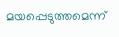മയപ്പെടുത്തമെന്ന്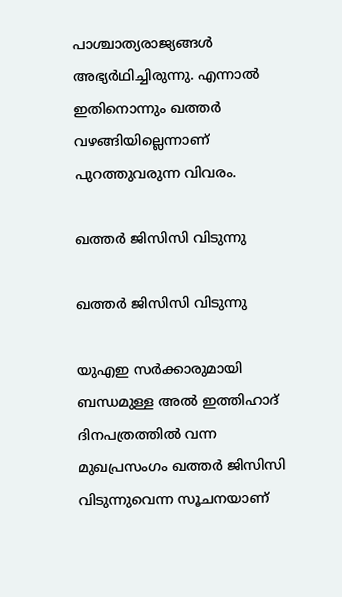പാശ്ചാത്യരാജ്യങ്ങള്‍ അഭ്യര്‍ഥിച്ചിരുന്നു. എന്നാല്‍ ഇതിനൊന്നും ഖത്തര്‍ വഴങ്ങിയില്ലെന്നാണ് പുറത്തുവരുന്ന വിവരം.

ഖത്തര്‍ ജിസിസി വിടുന്നു

ഖത്തര്‍ ജിസിസി വിടുന്നു

യുഎഇ സര്‍ക്കാരുമായി ബന്ധമുള്ള അല്‍ ഇത്തിഹാദ് ദിനപത്രത്തില്‍ വന്ന മുഖപ്രസംഗം ഖത്തര്‍ ജിസിസി വിടുന്നുവെന്ന സൂചനയാണ്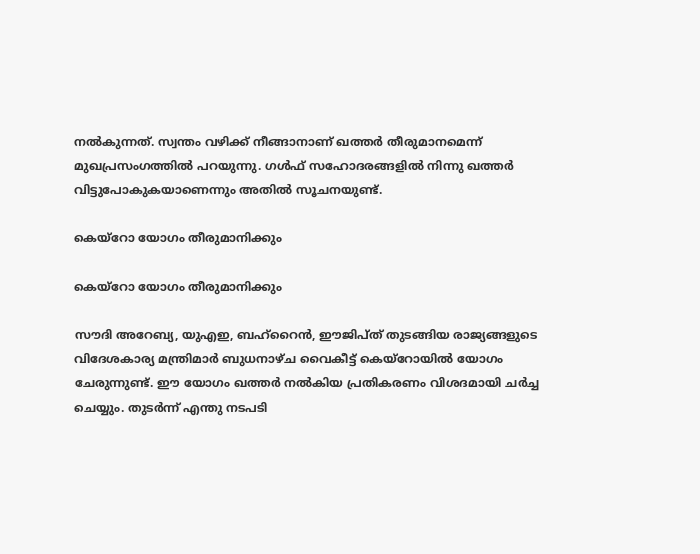നല്‍കുന്നത്. സ്വന്തം വഴിക്ക് നീങ്ങാനാണ് ഖത്തര്‍ തീരുമാനമെന്ന് മുഖപ്രസംഗത്തില്‍ പറയുന്നു. ഗള്‍ഫ് സഹോദരങ്ങളില്‍ നിന്നു ഖത്തര്‍ വിട്ടുപോകുകയാണെന്നും അതില്‍ സൂചനയുണ്ട്.

കെയ്‌റോ യോഗം തീരുമാനിക്കും

കെയ്‌റോ യോഗം തീരുമാനിക്കും

സൗദി അറേബ്യ, യുഎഇ, ബഹ്‌റൈന്‍, ഈജിപ്ത് തുടങ്ങിയ രാജ്യങ്ങളുടെ വിദേശകാര്യ മന്ത്രിമാര്‍ ബുധനാഴ്ച വൈകീട്ട് കെയ്‌റോയില്‍ യോഗം ചേരുന്നുണ്ട്. ഈ യോഗം ഖത്തര്‍ നല്‍കിയ പ്രതികരണം വിശദമായി ചര്‍ച്ച ചെയ്യും. തുടര്‍ന്ന് എന്തു നടപടി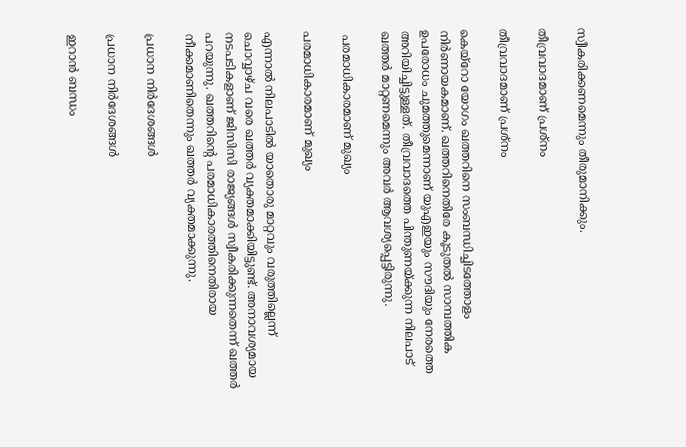സ്വീകരിക്കണമെന്നും തീരുമാനിക്കും.

തീവ്രവാദമാണ് പ്രശ്‌നം

തീവ്രവാദമാണ് പ്രശ്‌നം

കെയ്‌റോ യോഗം ഖത്തറിനെ സംബന്ധിച്ചിടത്തോളം നിര്‍ണായകമാണ്. ഖത്തറിനെതിരേ കൂടുതല്‍ സാമ്പത്തിക ഉപരോധം ചുമത്തുമെന്നാണ് യുഎഇയും സൗദിയും നേരത്തെ അറിയിച്ചിട്ടുള്ളത്. തീവ്രവാദത്തെ പിന്തുണയ്ക്കുന്ന നിലപാട് ഖത്തര്‍ മാറ്റണമെന്നും അവര്‍ ആവശ്യപ്പെട്ടിരുന്നു.

 പരമാധികാരമാണ് മുഖ്യം

പരമാധികാരമാണ് മുഖ്യം

എന്നാല്‍ നിലപാടില്‍ യാതൊരു മാറ്റവും വരുത്തില്ലെന്ന് ചൊവ്വാഴ്ച വരെ ഖത്തര്‍ വ്യക്തമാക്കിയിട്ടുണ്ട്. അനാവശ്യമായ നടപടികളാണ് ജിസിസി രാജ്യങ്ങള്‍ സ്വീകരിക്കുന്നതെന്ന് ഖത്തര്‍ പറയുന്നു. ഖത്തറിന്റെ പരമാധികാരത്തിനെതിരായ നീക്കമാണിതെന്നും ഖത്തര്‍ വ്യക്തമാക്കുന്നു.

പ്രധാന നിര്‍ദേശങ്ങള്‍

പ്രധാന നിര്‍ദേശങ്ങള്‍

ഇറാന്‍ ബന്ധം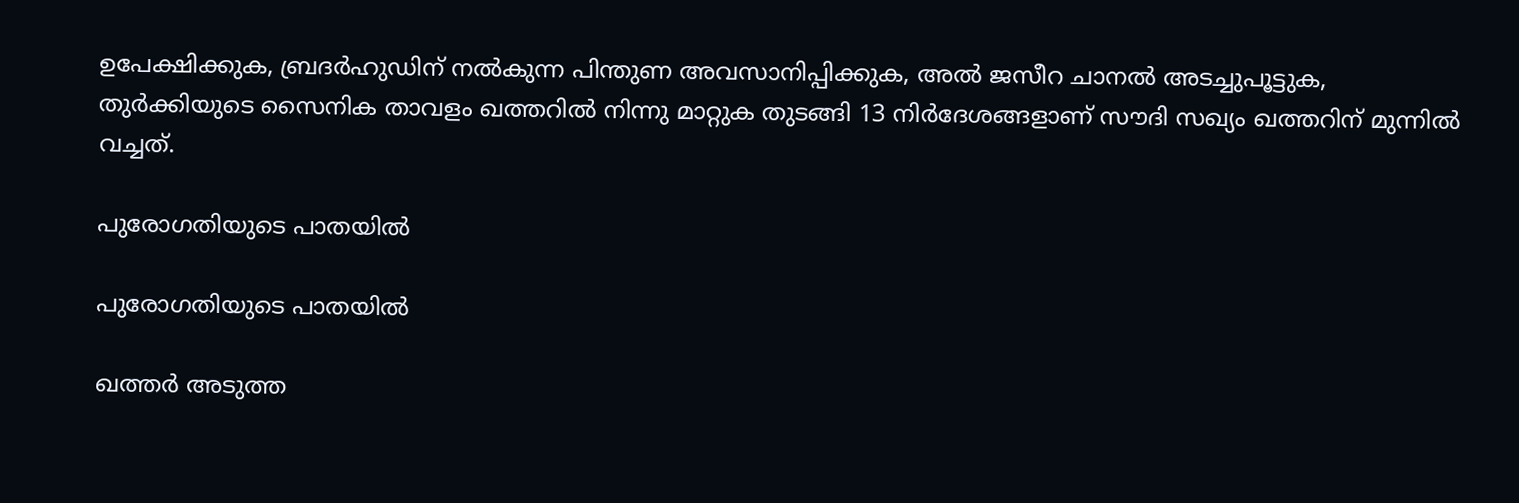ഉപേക്ഷിക്കുക, ബ്രദര്‍ഹുഡിന് നല്‍കുന്ന പിന്തുണ അവസാനിപ്പിക്കുക, അല്‍ ജസീറ ചാനല്‍ അടച്ചുപൂട്ടുക, തുര്‍ക്കിയുടെ സൈനിക താവളം ഖത്തറില്‍ നിന്നു മാറ്റുക തുടങ്ങി 13 നിര്‍ദേശങ്ങളാണ് സൗദി സഖ്യം ഖത്തറിന് മുന്നില്‍ വച്ചത്.

പുരോഗതിയുടെ പാതയില്‍

പുരോഗതിയുടെ പാതയില്‍

ഖത്തര്‍ അടുത്ത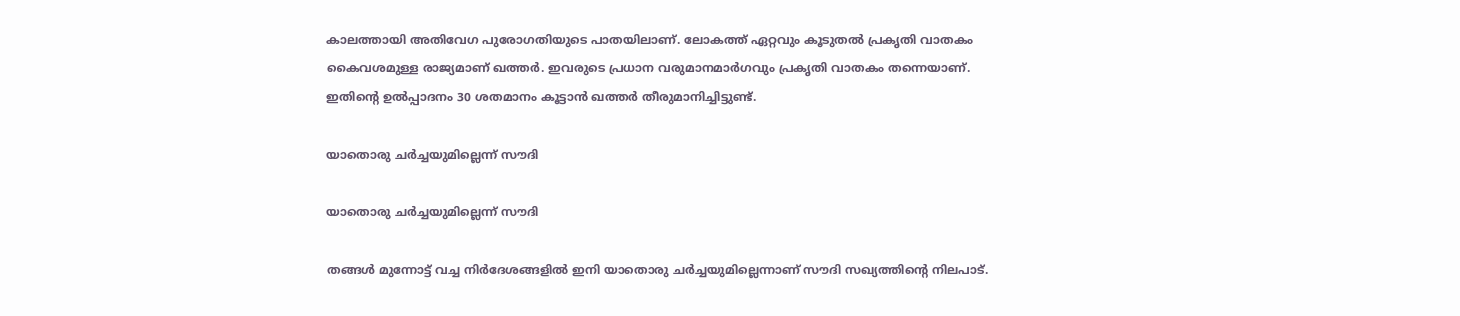കാലത്തായി അതിവേഗ പുരോഗതിയുടെ പാതയിലാണ്. ലോകത്ത് ഏറ്റവും കൂടുതല്‍ പ്രകൃതി വാതകം കൈവശമുള്ള രാജ്യമാണ് ഖത്തര്‍. ഇവരുടെ പ്രധാന വരുമാനമാര്‍ഗവും പ്രകൃതി വാതകം തന്നെയാണ്. ഇതിന്റെ ഉല്‍പ്പാദനം 30 ശതമാനം കൂട്ടാന്‍ ഖത്തര്‍ തീരുമാനിച്ചിട്ടുണ്ട്.

യാതൊരു ചര്‍ച്ചയുമില്ലെന്ന് സൗദി

യാതൊരു ചര്‍ച്ചയുമില്ലെന്ന് സൗദി

തങ്ങള്‍ മുന്നോട്ട് വച്ച നിര്‍ദേശങ്ങളില്‍ ഇനി യാതൊരു ചര്‍ച്ചയുമില്ലെന്നാണ് സൗദി സഖ്യത്തിന്റെ നിലപാട്.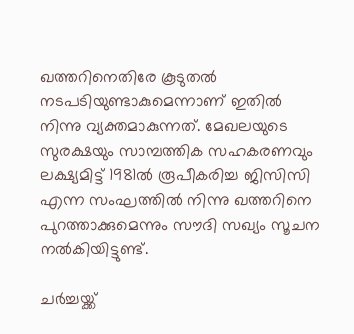ഖത്തറിനെതിരേ കൂടുതല്‍ നടപടിയുണ്ടാകുമെന്നാണ് ഇതില്‍ നിന്നു വ്യക്തമാകുന്നത്. മേഖലയുടെ സുരക്ഷയും സാമ്പത്തിക സഹകരണവും ലക്ഷ്യമിട്ട് 1981ല്‍ രൂപീകരിച്ച ജിസിസി എന്ന സംഘത്തില്‍ നിന്നു ഖത്തറിനെ പുറത്താക്കുമെന്നും സൗദി സഖ്യം സൂചന നല്‍കിയിട്ടുണ്ട്.

ചര്‍ച്ചയ്ക്ക്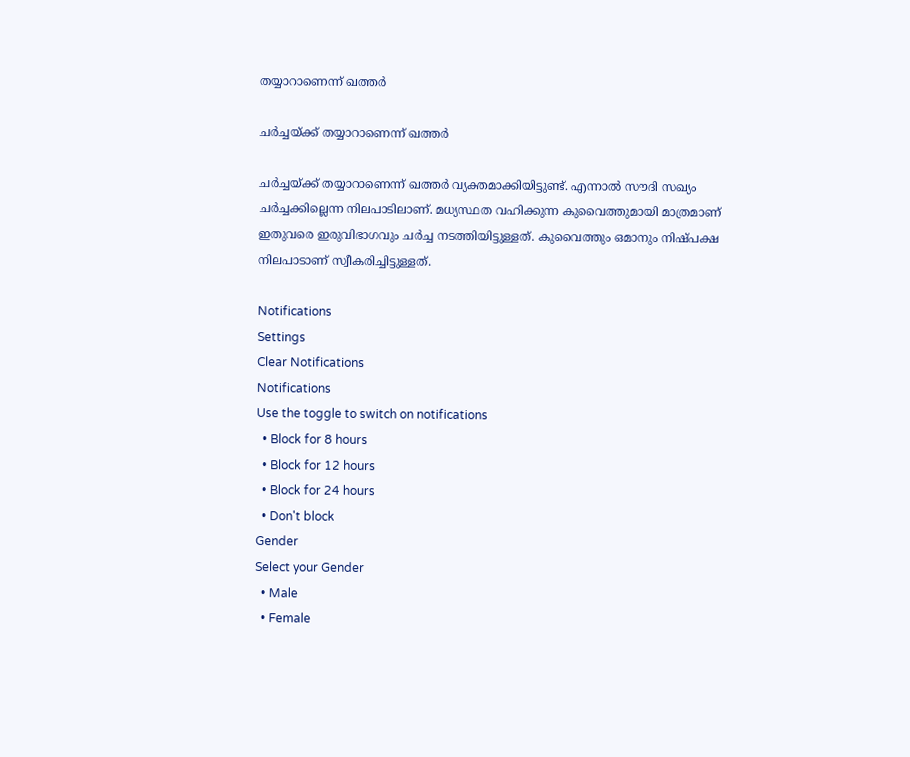തയ്യാറാണെന്ന് ഖത്തര്‍

ചര്‍ച്ചയ്ക്ക് തയ്യാറാണെന്ന് ഖത്തര്‍

ചര്‍ച്ചയ്ക്ക് തയ്യാറാണെന്ന് ഖത്തര്‍ വ്യക്തമാക്കിയിട്ടുണ്ട്. എന്നാല്‍ സൗദി സഖ്യം ചര്‍ച്ചക്കില്ലെന്ന നിലപാടിലാണ്. മധ്യസ്ഥത വഹിക്കുന്ന കുവൈത്തുമായി മാത്രമാണ് ഇതുവരെ ഇരുവിഭാഗവും ചര്‍ച്ച നടത്തിയിട്ടുള്ളത്. കുവൈത്തും ഒമാനും നിഷ്പക്ഷ നിലപാടാണ് സ്വീകരിച്ചിട്ടുള്ളത്.

Notifications
Settings
Clear Notifications
Notifications
Use the toggle to switch on notifications
  • Block for 8 hours
  • Block for 12 hours
  • Block for 24 hours
  • Don't block
Gender
Select your Gender
  • Male
  • Female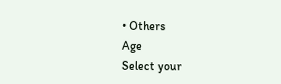• Others
Age
Select your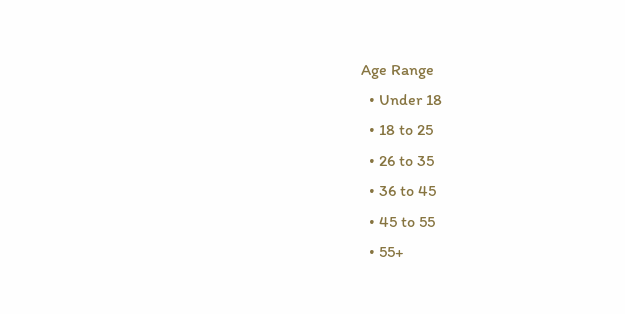Age Range
  • Under 18
  • 18 to 25
  • 26 to 35
  • 36 to 45
  • 45 to 55
  • 55+